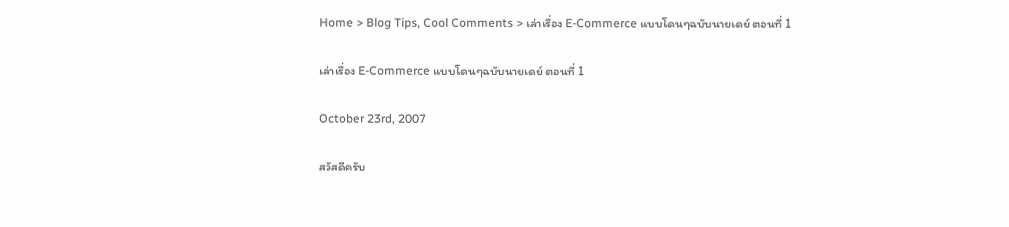Home > Blog Tips, Cool Comments > เล่าเรื่อง E-Commerce แบบโดนๆฉบับนายเดย์ ตอนที่ 1

เล่าเรื่อง E-Commerce แบบโดนๆฉบับนายเดย์ ตอนที่ 1

October 23rd, 2007

สวัสดีครับ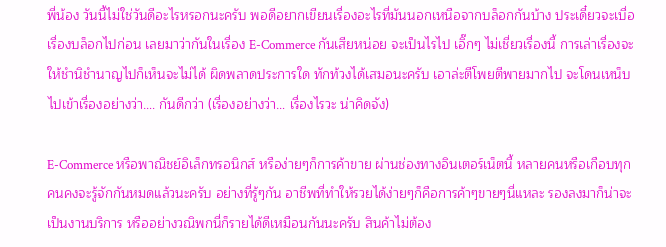พี่น้อง วันนี้ไม่ใช่วันดีอะไรหรอกนะครับ พอดีอยากเขียนเรื่องอะไรที่มันนอกเหนือจากบล็อกกันบ้าง ประเดี๋ยวจะเบื่อเรื่องบล็อกไปก่อน เลยมาว่ากันในเรื่อง E-Commerce กันเสียหน่อย จะเป็นไรไป เอิ๊กๆ ไม่เชี่ยวเรื่องนี้ การเล่าเรื่องจะให้ชำนิชำนาญไปก็เห็นจะไม่ได้ ผิดพลาดประการใด ทักท้วงได้เสมอนะครับ เอาล่ะตีโพยตีพายมากไป จะโดนเหน็บ ไปเข้าเรื่องอย่างว่า…. กันดีกว่า (เรื่องอย่างว่า… เรื่องไรวะ น่าคิดจัง)

E-Commerce หรือพาณิชย์อิเล็กทรอนิกส์ หรือง่ายๆก็การค้าขาย ผ่านช่องทางอินเตอร์เน็ตนี้ หลายคนหรือเกือบทุกคนคงจะรู้จักกันหมดแล้วนะครับ อย่างที่รู้ๆกัน อาชีพที่ทำให้รวยได้ง่ายๆก็คือการค้าๆขายๆนี่แหละ รองลงมาก็น่าจะเป็นงานบริการ หรืออย่างวณิพกนี่ก็รายได้ดีเหมือนกันนะครับ สินค้าไม่ต้อง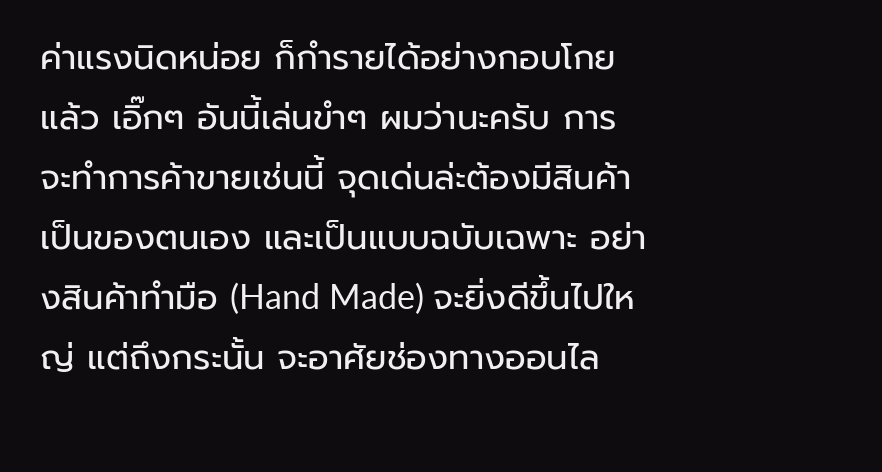ค่าแรงนิดหน่อย ก็กำรายได้อย่างกอบโกยแล้ว เอิ๊กๆ อันนี้เล่นขำๆ ผมว่านะครับ การจะทำการค้าขายเช่นนี้ จุดเด่นล่ะต้องมีสินค้าเป็นของตนเอง และเป็นแบบฉบับเฉพาะ อย่างสินค้าทำมือ (Hand Made) จะยิ่งดีขึ้นไปใหญ่ แต่ถึงกระนั้น จะอาศัยช่องทางออนไล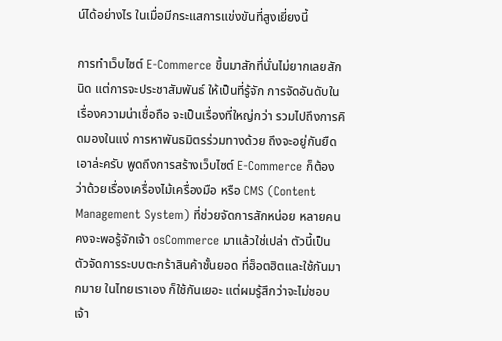น์ได้อย่างไร ในเมื่อมีกระแสการแข่งขันที่สูงเยี่ยงนี้

การทำเว็บไซต์ E-Commerce ขึ้นมาสักที่นั่นไม่ยากเลยสักนิด แต่การจะประชาสัมพันธ์ ให้เป็นที่รู้จัก การจัดอันดับในเรื่องความน่าเชื่อถือ จะเป็นเรื่องที่ใหญ่กว่า รวมไปถึงการคิดมองในแง่ การหาพันธมิตรร่วมทางด้วย ถึงจะอยู่กันยืด เอาล่ะครับ พูดถึงการสร้างเว็บไซต์ E-Commerce ก็ต้องว่าด้วยเรื่องเครื่องไม้เครื่องมือ หรือ CMS (Content Management System) ที่ช่วยจัดการสักหน่อย หลายคนคงจะพอรู้จักเจ้า osCommerce มาแล้วใช่เปล่า ตัวนี้เป็นตัวจัดการระบบตะกร้าสินค้าชั้นยอด ที่ฮ็อตฮิตและใช้กันมากมาย ในไทยเราเอง ก็ใช้กันเยอะ แต่ผมรู้สึกว่าจะไม่ชอบเจ้า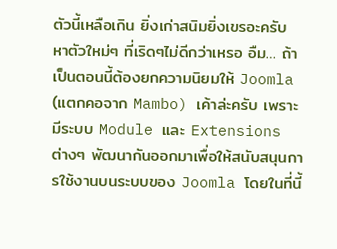ตัวนี้เหลือเกิน ยิ่งเก่าสนิมยิ่งเขรอะครับ หาตัวใหม่ๆ ที่เริดๆไม่ดีกว่าเหรอ อืม… ถ้าเป็นตอนนี้ต้องยกความนิยมให้ Joomla (แตกคอจาก Mambo) เค้าล่ะครับ เพราะมีระบบ Module และ Extensions ต่างๆ พัฒนากันออกมาเพื่อให้สนับสนุนการใช้งานบนระบบของ Joomla โดยในที่นี้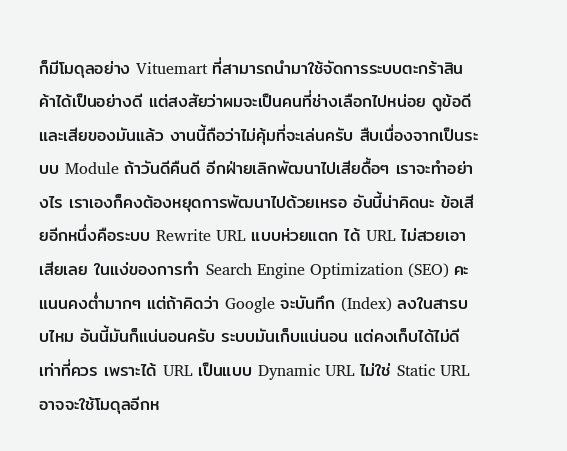ก็มีโมดุลอย่าง Vituemart ที่สามารถนำมาใช้จัดการระบบตะกร้าสินค้าได้เป็นอย่างดี แต่สงสัยว่าผมจะเป็นคนที่ช่างเลือกไปหน่อย ดูข้อดีและเสียของมันแล้ว งานนี้ถือว่าไม่คุ้มที่จะเล่นครับ สืบเนื่องจากเป็นระบบ Module ถ้าวันดีคืนดี อีกฝ่ายเลิกพัฒนาไปเสียดื้อๆ เราจะทำอย่างไร เราเองก็คงต้องหยุดการพัฒนาไปด้วยเหรอ อันนี้น่าคิดนะ ข้อเสียอีกหนึ่งคือระบบ Rewrite URL แบบห่วยแตก ได้ URL ไม่สวยเอาเสียเลย ในแง่ของการทำ Search Engine Optimization (SEO) คะแนนคงต่ำมากๆ แต่ถ้าคิดว่า Google จะบันทึก (Index) ลงในสารบบไหม อันนี้มันก็แน่นอนครับ ระบบมันเก็บแน่นอน แต่คงเก็บได้ไม่ดีเท่าที่ควร เพราะได้ URL เป็นแบบ Dynamic URL ไม่ใช่ Static URL อาจจะใช้โมดุลอีกห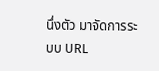นึ่งตัว มาจัดการระบบ URL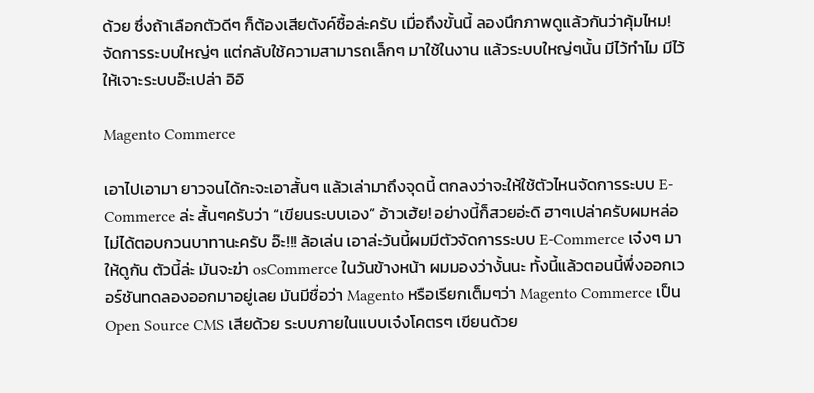ด้วย ซึ่งถ้าเลือกตัวดีๆ ก็ต้องเสียตังค์ซื้อล่ะครับ เมื่อถึงขั้นนี้ ลองนึกภาพดูแล้วกันว่าคุ้มไหม! จัดการระบบใหญ่ๆ แต่กลับใช้ความสามารถเล็กๆ มาใช้ในงาน แล้วระบบใหญ่ๆนั้น มีไว้ทำไม มีไว้ให้เจาะระบบอ๊ะเปล่า อิอิ

Magento Commerce

เอาไปเอามา ยาวจนได้กะจะเอาสั้นๆ แล้วเล่ามาถึงจุดนี้ ตกลงว่าจะให้ใช้ตัวไหนจัดการระบบ E-Commerce ล่ะ สั้นๆครับว่า “เขียนระบบเอง” อ้าวเฮ้ย! อย่างนี้ก็สวยอ่ะดิ ฮาๆเปล่าครับผมหล่อ ไม่ได้ตอบกวนบาทานะครับ อ๊ะ!!! ล้อเล่น เอาล่ะวันนี้ผมมีตัวจัดการระบบ E-Commerce เจ๋งๆ มาให้ดูกัน ตัวนี้ล่ะ มันจะฆ่า osCommerce ในวันข้างหน้า ผมมองว่างั้นนะ ทั้งนี้แล้วตอนนี้พึ่งออกเวอร์ชันทดลองออกมาอยู่เลย มันมีชื่อว่า Magento หรือเรียกเต็มๆว่า Magento Commerce เป็น Open Source CMS เสียด้วย ระบบภายในแบบเจ๋งโคตรๆ เขียนด้วย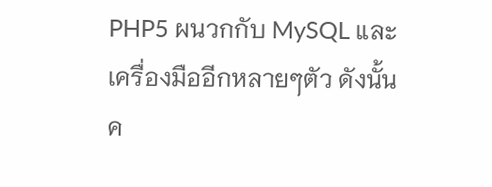PHP5 ผนวกกับ MySQL และเครื่องมืออีกหลายๆตัว ดังนั้นค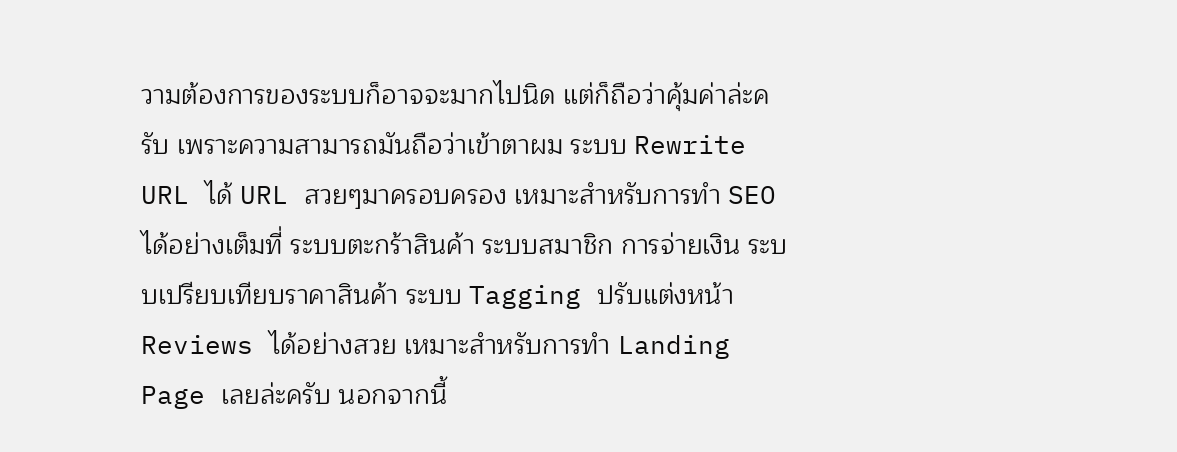วามต้องการของระบบก็อาจจะมากไปนิด แต่ก็ถือว่าคุ้มค่าล่ะครับ เพราะความสามารถมันถือว่าเข้าตาผม ระบบ Rewrite URL ได้ URL สวยๆมาครอบครอง เหมาะสำหรับการทำ SEO ได้อย่างเต็มที่ ระบบตะกร้าสินค้า ระบบสมาชิก การจ่ายเงิน ระบบเปรียบเทียบราคาสินค้า ระบบ Tagging ปรับแต่งหน้า Reviews ได้อย่างสวย เหมาะสำหรับการทำ Landing Page เลยล่ะครับ นอกจากนี้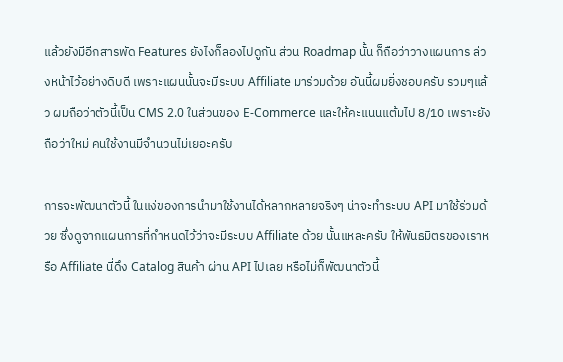แล้วยังมีอีกสารพัด Features ยังไงก็ลองไปดูกัน ส่วน Roadmap นั้น ก็ถือว่าวางแผนการ ล่วงหน้าไว้อย่างดิบดี เพราะแผนนั้นจะมีระบบ Affiliate มาร่วมด้วย อันนี้ผมยิ่งชอบครับ รวมๆแล้ว ผมถือว่าตัวนี้เป็น CMS 2.0 ในส่วนของ E-Commerce และให้คะแนนแต้มไป 8/10 เพราะยังถือว่าใหม่ คนใช้งานมีจำนวนไม่เยอะครับ

การจะพัฒนาตัวนี้ ในแง่ของการนำมาใช้งานได้หลากหลายจริงๆ น่าจะทำระบบ API มาใช้ร่วมด้วย ซึ่งดูจากแผนการที่กำหนดไว้ว่าจะมีระบบ Affiliate ด้วย นั้นแหละครับ ให้พันธมิตรของเราหรือ Affiliate นี่ดึง Catalog สินค้า ผ่าน API ไปเลย หรือไม่ก็พัฒนาตัวนี้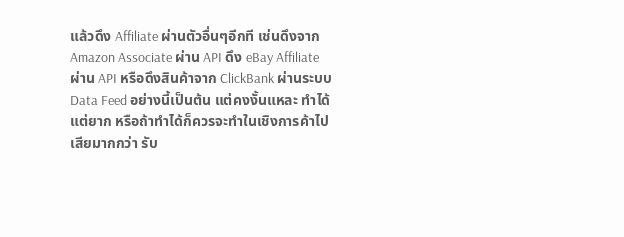แล้วดึง Affiliate ผ่านตัวอื่นๆอีกที เช่นดึงจาก Amazon Associate ผ่าน API ดึง eBay Affiliate ผ่าน API หรือดึงสินค้าจาก ClickBank ผ่านระบบ Data Feed อย่างนี้เป็นต้น แต่คงงั้นแหละ ทำได้แต่ยาก หรือถ้าทำได้ก็ควรจะทำในเชิงการค้าไปเสียมากกว่า รับ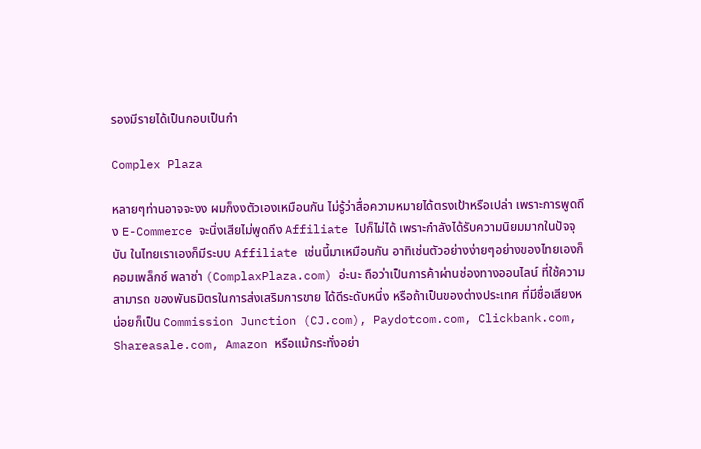รองมีรายได้เป็นกอบเป็นกำ

Complex Plaza

หลายๆท่านอาจจะงง ผมก็งงตัวเองเหมือนกัน ไม่รู้ว่าสื่อความหมายได้ตรงเป้าหรือเปล่า เพราะการพูดถึง E-Commerce จะนิ่งเสียไม่พูดถึง Affiliate ไปก็ไม่ได้ เพราะกำลังได้รับความนิยมมากในปัจจุบัน ในไทยเราเองก็มีระบบ Affiliate เช่นนี้มาเหมือนกัน อาทิเช่นตัวอย่างง่ายๆอย่างของไทยเองก็ คอมเพล็กซ์ พลาซ่า (ComplaxPlaza.com) อ่ะนะ ถือว่าเป็นการค้าผ่านช่องทางออนไลน์ ที่ใช้ความสามารถ ของพันธมิตรในการส่งเสริมการขาย ได้ดีระดับหนึ่ง หรือถ้าเป็นของต่างประเทศ ที่มีชื่อเสียงหน่อยก็เป็น Commission Junction (CJ.com), Paydotcom.com, Clickbank.com, Shareasale.com, Amazon หรือแม้กระทั่งอย่า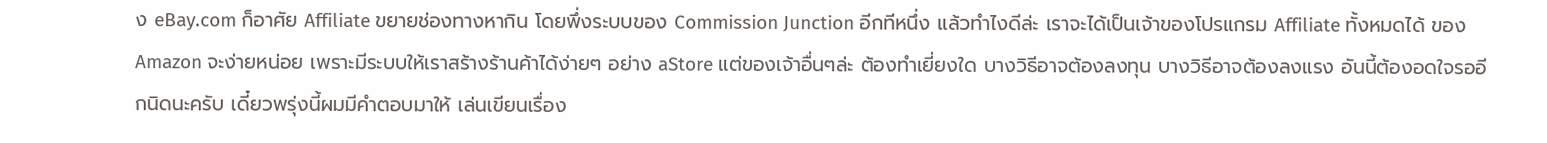ง eBay.com ก็อาศัย Affiliate ขยายช่องทางหากิน โดยพึ่งระบบของ Commission Junction อีกทีหนึ่ง แล้วทำไงดีล่ะ เราจะได้เป็นเจ้าของโปรแกรม Affiliate ทั้งหมดได้ ของ Amazon จะง่ายหน่อย เพราะมีระบบให้เราสร้างร้านค้าได้ง่ายๆ อย่าง aStore แต่ของเจ้าอื่นๆล่ะ ต้องทำเยี่ยงใด บางวิธีอาจต้องลงทุน บางวิธีอาจต้องลงแรง อันนี้ต้องอดใจรออีกนิดนะครับ เดี๋ยวพรุ่งนี้ผมมีคำตอบมาให้ เล่นเขียนเรื่อง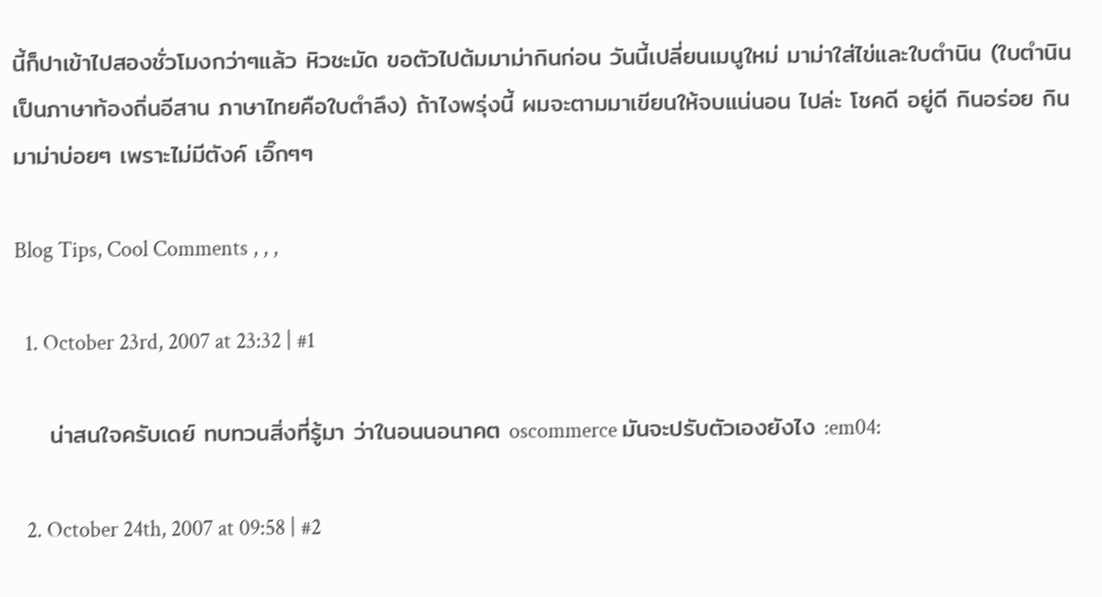นี้ก็ปาเข้าไปสองชั่วโมงกว่าๆแล้ว หิวชะมัด ขอตัวไปต้มมาม่ากินก่อน วันนี้เปลี่ยนเมนูใหม่ มาม่าใส่ไข่และใบตำนิน (ใบตำนินเป็นภาษาท้องถิ่นอีสาน ภาษาไทยคือใบตำลึง) ถ้าไงพรุ่งนี้ ผมจะตามมาเขียนให้จบแน่นอน ไปล่ะ โชคดี อยู่ดี กินอร่อย กินมาม่าบ่อยๆ เพราะไม่มีตังค์ เอิ๊กๆๆ

Blog Tips, Cool Comments , , ,

  1. October 23rd, 2007 at 23:32 | #1

    น่าสนใจครับเดย์ ทบทวนสิ่งที่รู้มา ว่าในอนนอนาคต oscommerce มันจะปรับตัวเองยังไง :em04:

  2. October 24th, 2007 at 09:58 | #2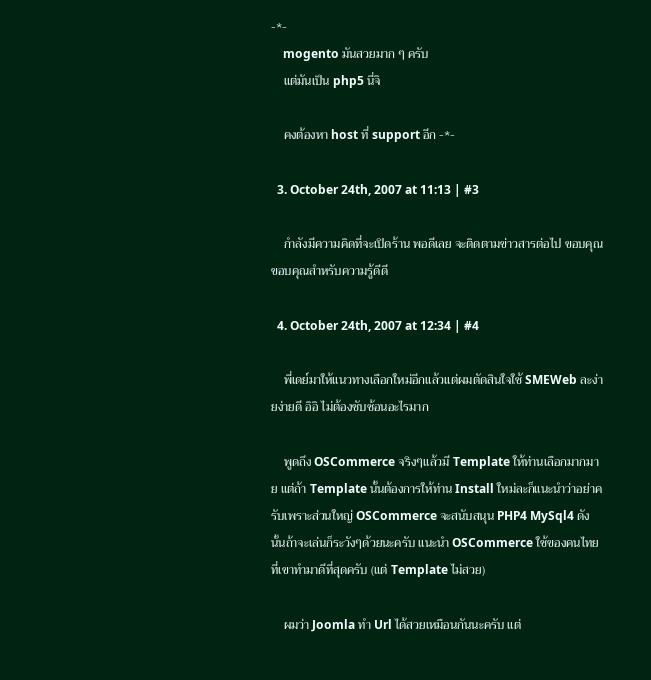-*-
    mogento มันสวยมาก ๆ ครับ
    แต่มันเป็น php5 นี่จิ

    คงต้องหา host ที่ support อีก -*-

  3. October 24th, 2007 at 11:13 | #3

    กำลังมีความคิดที่จะเปิดร้าน พอดีเลย จะติดตามข่าวสารต่อไป ขอบคุณขอบคุณสำหรับความรู้ดีดี

  4. October 24th, 2007 at 12:34 | #4

    พี่เดย์มาให้แนวทางเลือกใหม่อีกแล้วแต่ผมตัดสินใจใช้ SMEWeb ละง่ายง่ายดี อิอิ ไม่ต้องซับซ้อนอะไรมาก

    พูดถึง OSCommerce จริงๆแล้วมี Template ให้ท่านเลือกมากมาย แต่ถ้า Template นั้นต้องการให้ท่าน Install ใหม่ละก็แนะนำว่าอย่าครับเพราะส่วนใหญ่ OSCommerce จะสนับสนุน PHP4 MySql4 ดังนั้นถ้าจะเล่นก็ระวังๆด้วยนะครับ แนะนำ OSCommerce ใช้ของคนไทยที่เขาทำมาดีที่สุดครับ (แต่ Template ไม่สวย)

    ผมว่า Joomla ทำ Url ได้สวยเหมือนกันนะครับ แต่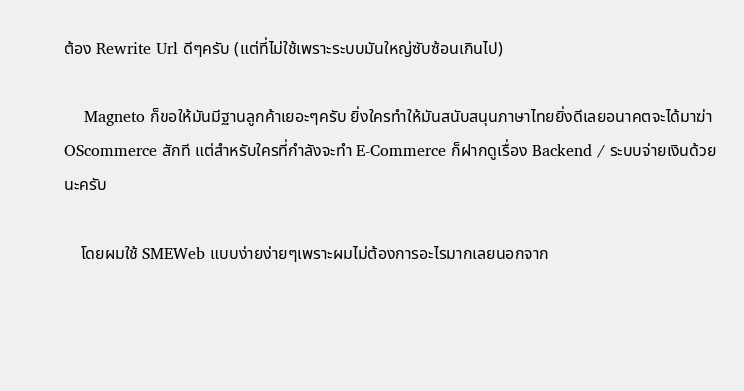ต้อง Rewrite Url ดีๆครับ (แต่ที่ไม่ใช้เพราะระบบมันใหญ่ซับซ้อนเกินไป)

    Magneto ก็ขอให้มันมีฐานลูกค้าเยอะๆครับ ยิ่งใครทำให้มันสนับสนุนภาษาไทยยิ่งดีเลยอนาคตจะได้มาฆ่า OScommerce สักที แต่สำหรับใครที่กำลังจะทำ E-Commerce ก็ฝากดูเรื่อง Backend / ระบบจ่ายเงินด้วยนะครับ

    โดยผมใช้ SMEWeb แบบง่ายง่ายๆเพราะผมไม่ต้องการอะไรมากเลยนอกจาก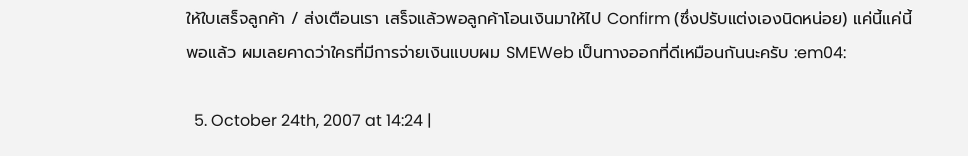ให้ใบเสร็จลูกค้า / ส่งเตือนเรา เสร็จแล้วพอลูกค้าโอนเงินมาให้ไป Confirm (ซึ่งปรับแต่งเองนิดหน่อย) แค่นี้แค่นี้พอแล้ว ผมเลยคาดว่าใครที่มีการจ่ายเงินแบบผม SMEWeb เป็นทางออกที่ดีเหมือนกันนะครับ :em04:

  5. October 24th, 2007 at 14:24 |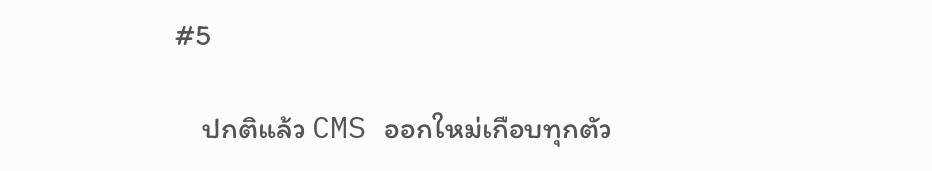#5

    ปกติแล้ว CMS ออกใหม่เกือบทุกตัว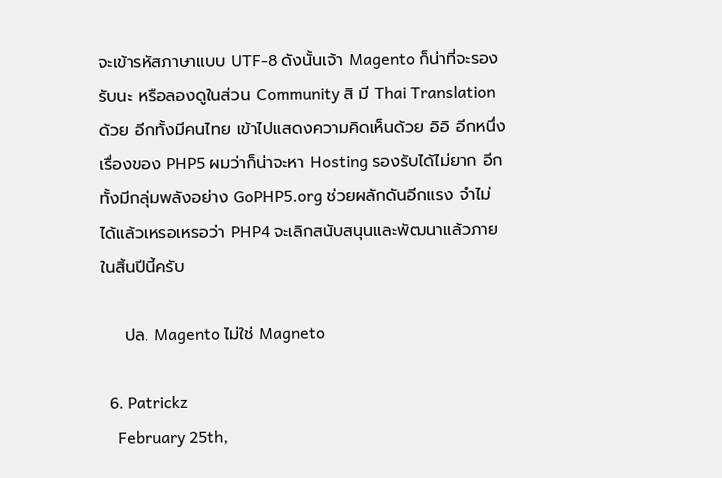จะเข้ารหัสภาษาแบบ UTF-8 ดังนั้นเจ้า Magento ก็น่าที่จะรองรับนะ หรือลองดูในส่วน Community สิ มี Thai Translation ด้วย อีกทั้งมีคนไทย เข้าไปแสดงความคิดเห็นด้วย อิอิ อีกหนึ่งเรื่องของ PHP5 ผมว่าก็น่าจะหา Hosting รองรับได้ไม่ยาก อีกทั้งมีกลุ่มพลังอย่าง GoPHP5.org ช่วยผลักดันอีกแรง จำไม่ได้แล้วเหรอเหรอว่า PHP4 จะเลิกสนับสนุนและพัฒนาแล้วภายในสิ้นปีนี้ครับ

    ปล. Magento ไม่ใช่ Magneto

  6. Patrickz
    February 25th,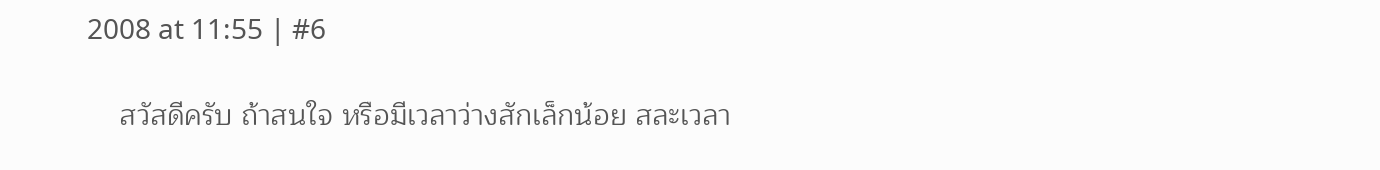2008 at 11:55 | #6

    สวัสดีครับ ถ้าสนใจ หรือมีเวลาว่างสักเล็กน้อย สละเวลา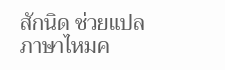สักนิด ช่วยแปลภาษาไหมค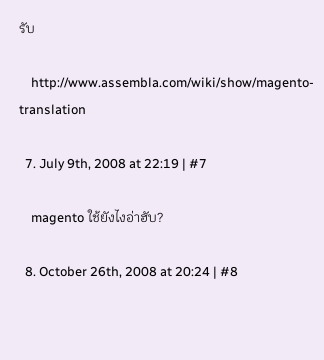รับ

    http://www.assembla.com/wiki/show/magento-translation

  7. July 9th, 2008 at 22:19 | #7

    magento ใช้ยังไงอ่าฮับ?

  8. October 26th, 2008 at 20:24 | #8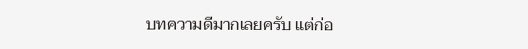บทความดีมากเลยครับ แต่ก่อ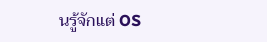นรู้จักแต่ OS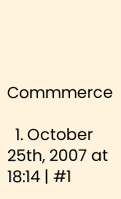Commmerce

  1. October 25th, 2007 at 18:14 | #1